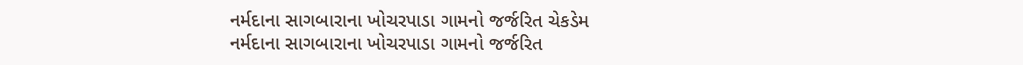નર્મદાના સાગબારાના ખોચરપાડા ગામનો જર્જરિત ચેકડેમ
નર્મદાના સાગબારાના ખોચરપાડા ગામનો જર્જરિત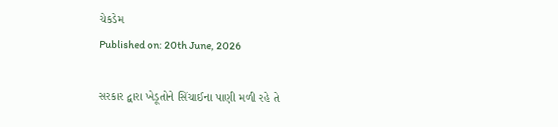ચેકડેમ
Published on: 20th June, 2026

સરકાર દ્વારા ખેડૂતોને સિંચાઈના પાણી મળી રહે તે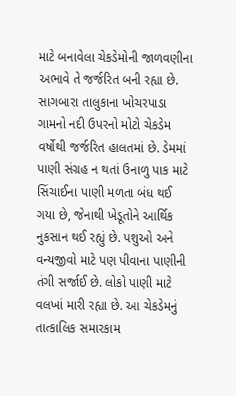માટે બનાવેલા ચેકડેમોની જાળવણીના અભાવે તે જર્જરિત બની રહ્યા છે. સાગબારા તાલુકાના ખોચરપાડા ગામનો નદી ઉપરનો મોટો ચેકડેમ વર્ષોથી જર્જરિત હાલતમાં છે. ડેમમાં પાણી સંગ્રહ ન થતાં ઉનાળુ પાક માટે સિંચાઈના પાણી મળતા બંધ થઈ ગયા છે, જેનાથી ખેડૂતોને આર્થિક નુકસાન થઈ રહ્યું છે. પશુઓ અને વન્યજીવો માટે પણ પીવાના પાણીની તંગી સર્જાઈ છે. લોકો પાણી માટે વલખાં મારી રહ્યા છે. આ ચેકડેમનું તાત્કાલિક સમારકામ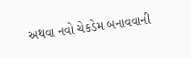અથવા નવો ચેકડેમ બનાવવાની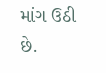માંગ ઉઠી છે.